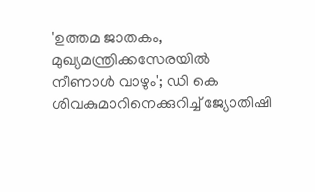'ഉത്തമ ജാതകം, മുഖ്യമന്ത്രിക്കസേരയിൽ നീണാൾ വാഴും'; ഡി കെ ശിവകുമാറിനെക്കുറിച്ച് ജ്യോതിഷി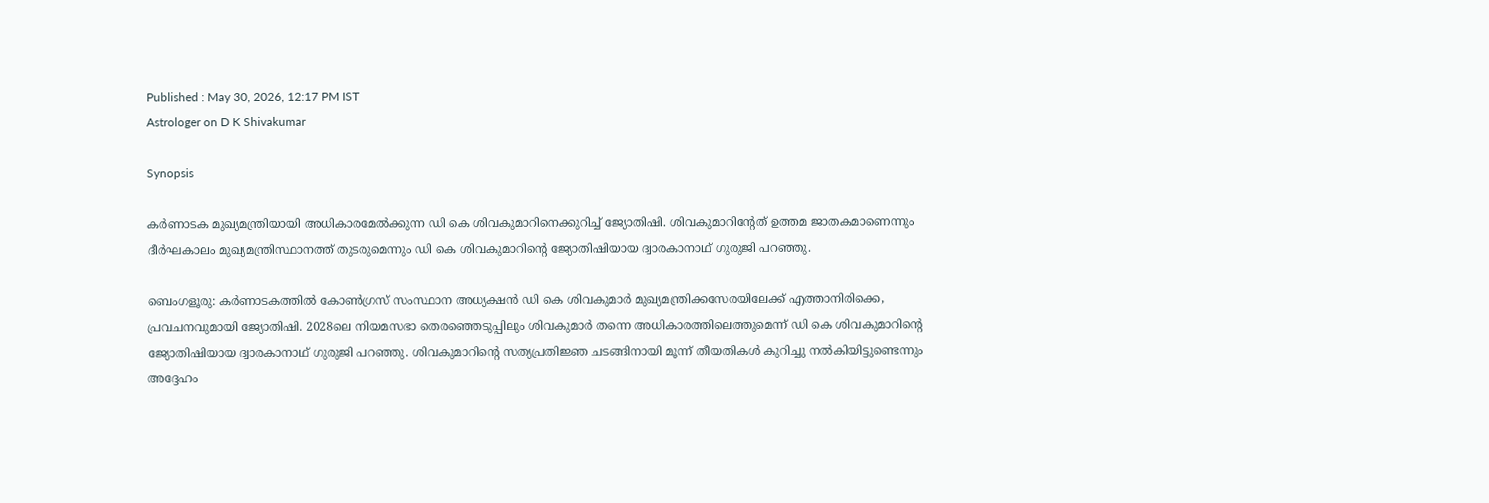Published : May 30, 2026, 12:17 PM IST
Astrologer on D K Shivakumar

Synopsis

കർണാടക മുഖ്യമന്ത്രിയായി അധികാരമേൽക്കുന്ന ഡി കെ ശിവകുമാറിനെക്കുറിച്ച് ജ്യോതിഷി. ശിവകുമാറിൻ്റേത് ഉത്തമ ജാതകമാണെന്നും ദീർഘകാലം മുഖ്യമന്ത്രിസ്ഥാനത്ത് തുടരുമെന്നും ഡി കെ ശിവകുമാറിൻ്റെ ജ്യോതിഷിയായ ദ്വാരകാനാഥ് ഗുരുജി പറഞ്ഞു.

ബെംഗളൂരു: കർണാടകത്തിൽ കോൺഗ്രസ് സംസ്ഥാന അധ്യക്ഷൻ ഡി കെ ശിവകുമാർ മുഖ്യമന്ത്രിക്കസേരയിലേക്ക് എത്താനിരിക്കെ, പ്രവചനവുമായി ജ്യോതിഷി. 2028ലെ നിയമസഭാ തെരഞ്ഞെടുപ്പിലും ശിവകുമാർ തന്നെ അധികാരത്തിലെത്തുമെന്ന് ഡി കെ ശിവകുമാറിൻ്റെ ജ്യോതിഷിയായ ദ്വാരകാനാഥ് ഗുരുജി പറഞ്ഞു. ശിവകുമാറിൻ്റെ സത്യപ്രതിജ്ഞ ചടങ്ങിനായി മൂന്ന് തീയതികൾ കുറിച്ചു നൽകിയിട്ടുണ്ടെന്നും അദ്ദേഹം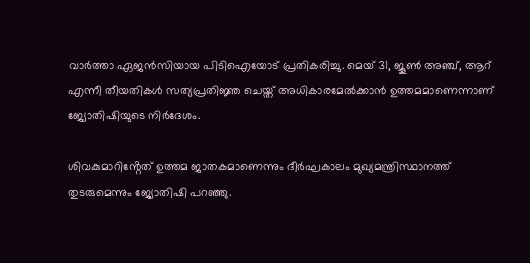വാർത്താ ഏജൻസിയായ പിടിഐയോട് പ്രതികരിച്ചു. മെയ് 31, ജൂൺ അഞ്ച്, ആറ് എന്നീ തീയതികൾ സത്യപ്രതിജ്ഞ ചെയ്ത് അധികാരമേൽക്കാൻ ഉത്തമമാണെന്നാണ് ജ്യോതിഷിയുടെ നിർദേശം.

ശിവകുമാറിൻ്റേത് ഉത്തമ ജാതകമാണെന്നും ദീർഘകാലം മുഖ്യമന്ത്രിസ്ഥാനത്ത് തുടരുമെന്നും ജ്യോതിഷി പറഞ്ഞു.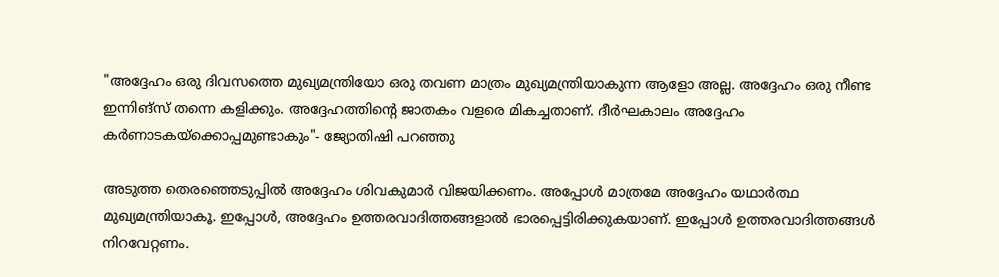"അദ്ദേഹം ഒരു ദിവസത്തെ മുഖ്യമന്ത്രിയോ ഒരു തവണ മാത്രം മുഖ്യമന്ത്രിയാകുന്ന ആളോ അല്ല. അദ്ദേഹം ഒരു നീണ്ട ഇന്നിങ്സ് തന്നെ കളിക്കും. അദ്ദേഹത്തിന്റെ ജാതകം വളരെ മികച്ചതാണ്. ദീർഘകാലം അദ്ദേഹം കർണാടകയ്‌ക്കൊപ്പമുണ്ടാകും"- ജ്യോതിഷി പറഞ്ഞു

അടുത്ത തെരഞ്ഞെടുപ്പിൽ അദ്ദേഹം ശിവകുമാർ വിജയിക്കണം. അപ്പോൾ മാത്രമേ അദ്ദേഹം യഥാർത്ഥ മുഖ്യമന്ത്രിയാകൂ. ഇപ്പോൾ, അദ്ദേഹം ഉത്തരവാദിത്തങ്ങളാൽ ഭാരപ്പെട്ടിരിക്കുകയാണ്. ഇപ്പോൾ ഉത്തരവാദിത്തങ്ങൾ നിറവേറ്റണം.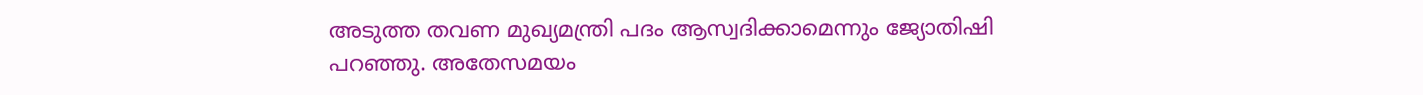അടുത്ത തവണ മുഖ്യമന്ത്രി പദം ആസ്വദിക്കാമെന്നും ജ്യോതിഷി പറഞ്ഞു. അതേസമയം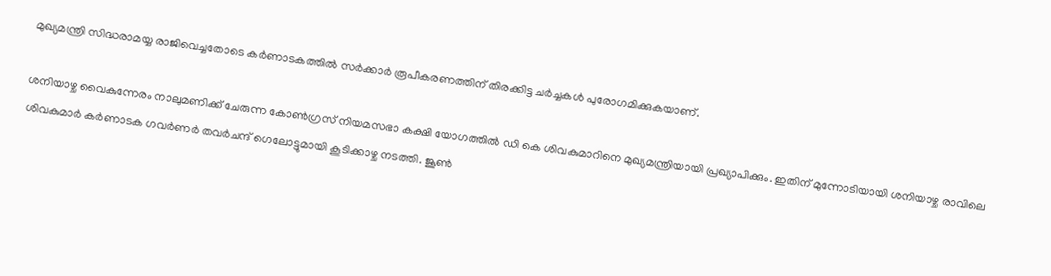മുഖ്യമന്ത്രി സിദ്ധരാമയ്യ രാജിവെച്ചതോടെ കർണാടകത്തിൽ സർക്കാർ രൂപീകരണത്തിന് തിരക്കിട്ട ചർച്ചകൾ പുരോഗമിക്കുകയാണ്.

ശനിയാഴ്ച വൈകുന്നേരം നാലുമണിക്ക് ചേരുന്ന കോൺഗ്രസ് നിയമസഭാ കക്ഷി യോഗത്തിൽ ഡി കെ ശിവകുമാറിനെ മുഖ്യമന്ത്രിയായി പ്രഖ്യാപിക്കും. ഇതിന് മുന്നോടിയായി ശനിയാഴ്ച രാവിലെ ശിവകുമാർ കർണാടക ഗവർണർ തവർചന്ദ് ഗെലോട്ടുമായി കൂടിക്കാഴ്ച നടത്തി. ജൂൺ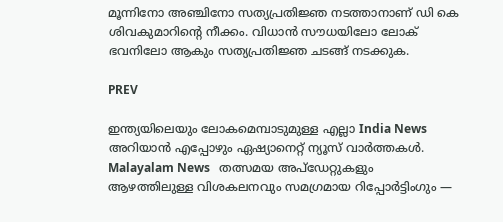മൂന്നിനോ അഞ്ചിനോ സത്യപ്രതിജ്ഞ നടത്താനാണ് ഡി കെ ശിവകുമാറിൻ്റെ നീക്കം. വിധാൻ സൗധയിലോ ലോക് ഭവനിലോ ആകും സത്യപ്രതിജ്ഞ ചടങ്ങ് നടക്കുക.

PREV

ഇന്ത്യയിലെയും ലോകമെമ്പാടുമുള്ള എല്ലാ India News അറിയാൻ എപ്പോഴും ഏഷ്യാനെറ്റ് ന്യൂസ് വാർത്തകൾ. Malayalam News   തത്സമയ അപ്‌ഡേറ്റുകളും ആഴത്തിലുള്ള വിശകലനവും സമഗ്രമായ റിപ്പോർട്ടിംഗും —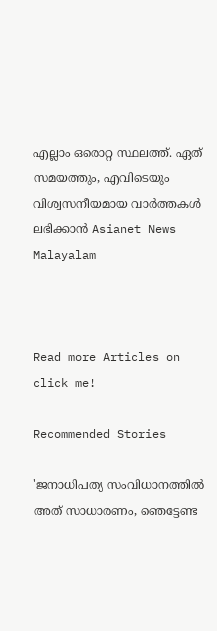എല്ലാം ഒരൊറ്റ സ്ഥലത്ത്. ഏത് സമയത്തും, എവിടെയും വിശ്വസനീയമായ വാർത്തകൾ ലഭിക്കാൻ Asianet News Malayalam



Read more Articles on
click me!

Recommended Stories

'ജനാധിപത്യ സംവിധാനത്തിൽ അത് സാധാരണം, ഞെട്ടേണ്ട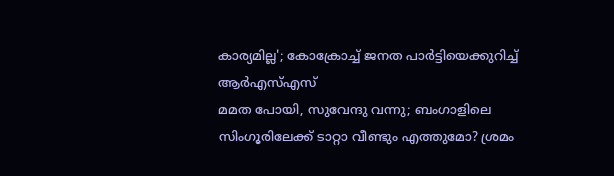കാര്യമില്ല'; കോക്രോച്ച് ജനത പാർട്ടിയെക്കുറിച്ച് ആർഎസ്എസ്
മമത പോയി, സുവേന്ദു വന്നു; ബംഗാളിലെ സിംഗൂരിലേക്ക് ടാറ്റാ വീണ്ടും എത്തുമോ? ശ്രമം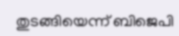തുടങ്ങിയെന്ന് ബിജെപി